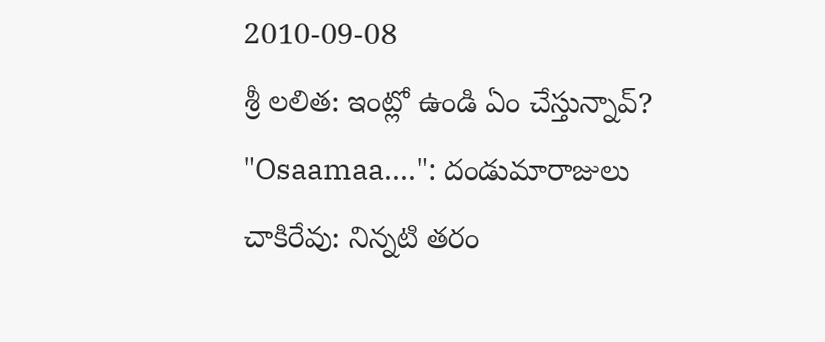2010-09-08
శ్రీ లలిత: ఇంట్లో ఉండి ఏం చేస్తున్నావ్?
"Osaamaa....": దండుమారాజులు
చాకిరేవు: నిన్నటి తరం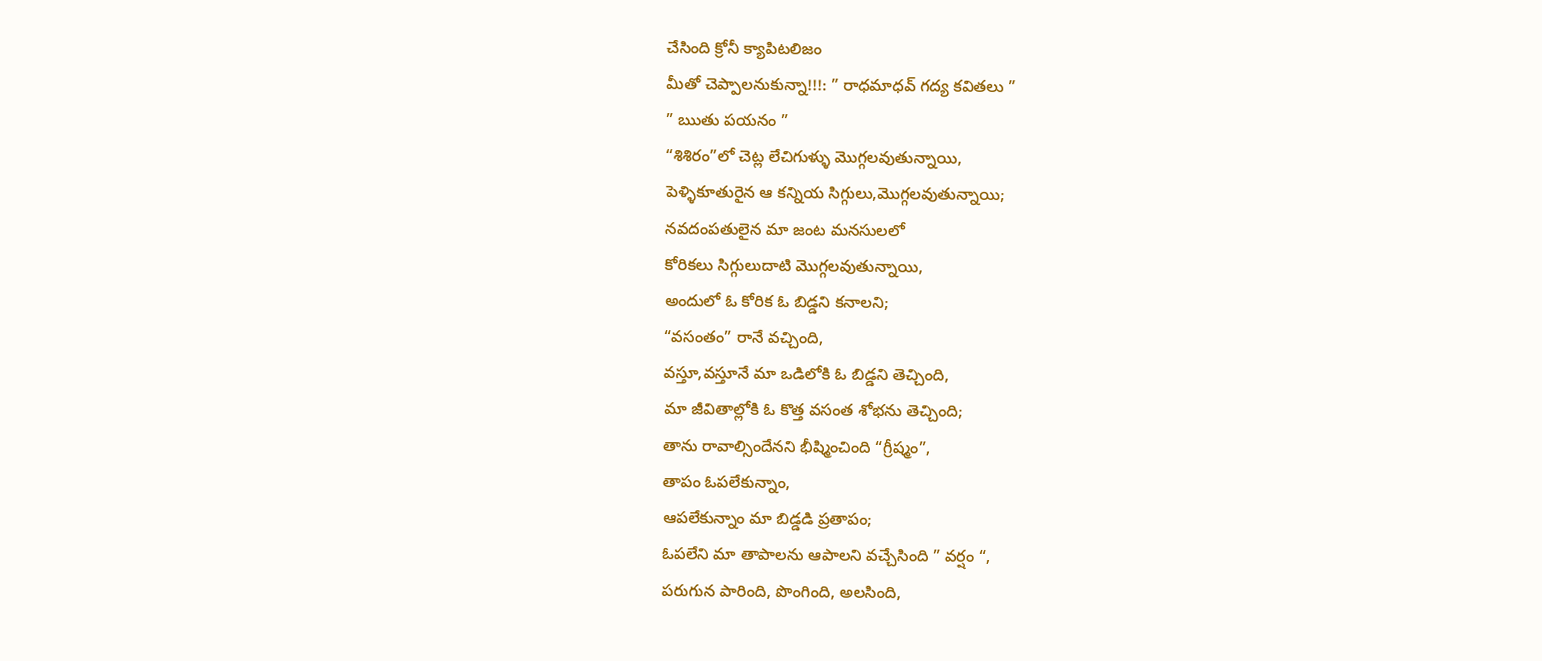చేసింది క్రోనీ క్యాపిటలిజం
మీతో చెప్పాలనుకున్నా!!!: ” రాధమాధవ్ గద్య కవితలు ”
” ఋతు పయనం ”
“శిశిరం”లో చెట్ల లేచిగుళ్ళు మొగ్గలవుతున్నాయి,
పెళ్ళికూతురైన ఆ కన్నియ సిగ్గులు,మొగ్గలవుతున్నాయి;
నవదంపతులైన మా జంట మనసులలో
కోరికలు సిగ్గులుదాటి మొగ్గలవుతున్నాయి,
అందులో ఓ కోరిక ఓ బిడ్డని కనాలని;
“వసంతం” రానే వచ్చింది,
వస్తూ,వస్తూనే మా ఒడిలోకి ఓ బిడ్డని తెచ్చింది,
మా జీవితాల్లోకి ఓ కొత్త వసంత శోభను తెచ్చింది;
తాను రావాల్సిందేనని భీష్మించింది “గ్రీష్మం”,
తాపం ఓపలేకున్నాం,
ఆపలేకున్నాం మా బిడ్డడి ప్రతాపం;
ఓపలేని మా తాపాలను ఆపాలని వచ్చేసింది ” వర్షం “,
పరుగున పారింది, పొంగింది, అలసింది,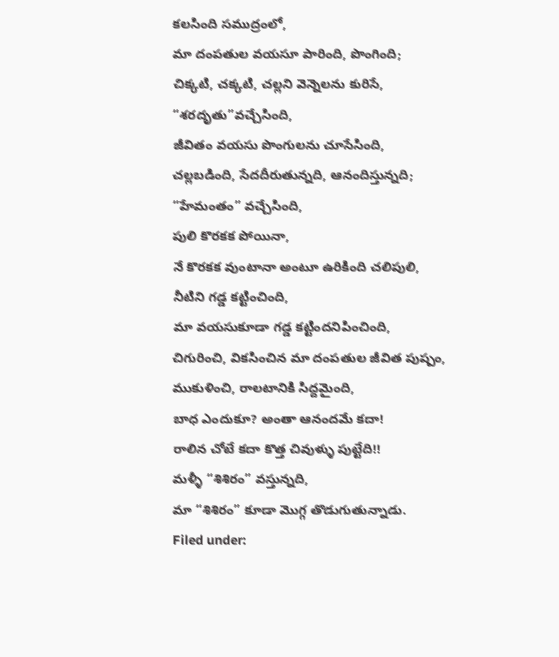కలసింది సముద్రంలో,
మా దంపతుల వయసూ పారింది, పొంగింది;
చిక్కటి, చక్కటి, చల్లని వెన్నెలను కురిసే,
“శరదృతు”వచ్చేసింది,
జీవితం వయసు పొంగులను చూసేసింది,
చల్లబడింది, సేదదీరుతున్నది, ఆనందిస్తున్నది;
“హేమంతం” వచ్చేసింది,
పులి కొరకక పోయినా,
నే కొరకక వుంటానా అంటూ ఉరికింది చలిపులి,
నీటిని గడ్డ కట్టించింది,
మా వయసుకూడా గడ్డ కట్టిందనిపించింది,
చిగురించి, వికసించిన మా దంపతుల జీవిత పుష్పం,
ముకుళించి, రాలటానికి సిద్దమైంది,
బాధ ఎందుకూ? అంతా ఆనందమే కదా!
రాలిన చోటే కదా కొత్త చివుళ్ళు పుట్టేది!!
మళ్ళీ “శిశిరం” వస్తున్నది,
మా “శిశిరం” కూడా మొగ్గ తొడుగుతున్నాడు.
Filed under: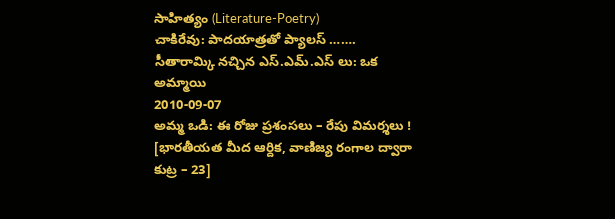సాహిత్యం (Literature-Poetry)
చాకిరేవు: పాదయాత్రతో ప్యాలస్ …….
సీతారామ్కి నచ్చిన ఎస్.ఎమ్.ఎస్ లు: ఒక అమ్మాయి
2010-09-07
అమ్మ ఒడి: ఈ రోజు ప్రశంసలు – రేపు విమర్శలు ! [భారతీయత మీద ఆర్దిక, వాణిజ్య రంగాల ద్వారా కుట్ర – 23]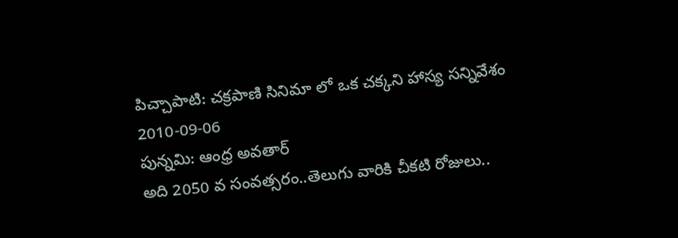పిచ్చాపాటి: చక్రపాణి సినిమా లో ఒక చక్కని హాస్య సన్నివేశం
2010-09-06
పున్నమి: ఆంధ్ర అవతార్
అది 2050 వ సంవత్సరం..తెలుగు వారికి చీకటి రోజులు..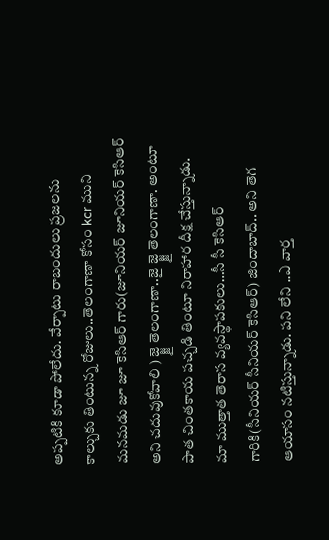అప్పటికి కూడా పోలేదు. వేర్పాటు రాబందులు ప్రజలను కాల్చుకు తింటున్న రోజులు..తెలంగాణా కోసం kcr ముని మనమడు జూ జూ కెసిఆర్ గారు(జూనియర్ జూనియర్ కెసిఆర్ అని చదువుకోవాలి ) జ్జ్జై తెలంగాణా..జై జ్జ్జై తెలంగాణా. అంటూ పాత చింతకాయ పచ్చడి తింటూ నిరాహార దీక్ష చేస్తున్నాడు.
మా ముత్తాత తెరాస వ్యవస్థాపకులు…సీ సీ కెసిఆర్ గారికి(సీనియర్ సీనియర్ కెసిఆర్) జిందాబాద్.. అని తెగ ఆయాసం నటిస్తున్నాడు. పని లేని ..ఎ వార్త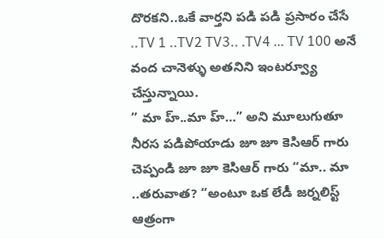దొరకని..ఒకే వార్తని పడి పడి ప్రసారం చేసే ..TV 1 ..TV2 TV3.. .TV4 … TV 100 అనే వంద చానెళ్ళు అతనిని ఇంటర్వ్యూ చేస్తున్నాయి.
” మా హ్..మా హ్…” అని మూలుగుతూ నీరస పడిపోయాడు జూ జూ కెసిఆర్ గారు
చెప్పండి జూ జూ కెసిఆర్ గారు “మా.. మా ..తరువాత? “అంటూ ఒక లేడీ జర్నలిస్ట్ ఆత్రంగా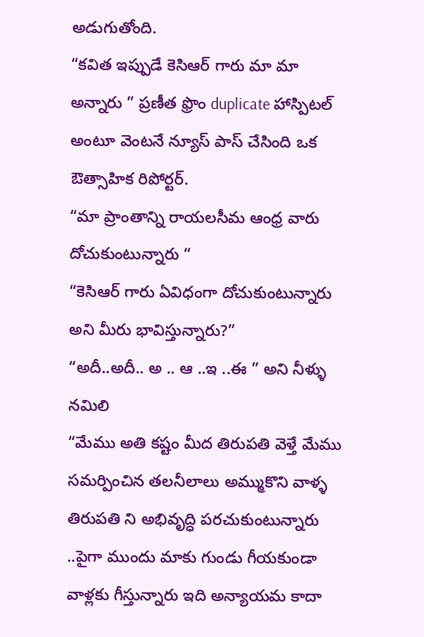అడుగుతోంది.
“కవిత ఇప్పుడే కెసిఆర్ గారు మా మా అన్నారు ” ప్రణీత ఫ్రొం duplicate హాస్పిటల్
అంటూ వెంటనే న్యూస్ పాస్ చేసింది ఒక ఔత్సాహిక రిపోర్టర్.
“మా ప్రాంతాన్ని రాయలసీమ ఆంధ్ర వారు దోచుకుంటున్నారు “
“కెసిఆర్ గారు ఏవిధంగా దోచుకుంటున్నారు అని మీరు భావిస్తున్నారు?”
“అదీ..అదీ.. అ .. ఆ ..ఇ ..ఈ ” అని నీళ్ళు నమిలి
“మేము అతి కష్టం మీద తిరుపతి వెళ్తే మేము సమర్పించిన తలనీలాలు అమ్ముకొని వాళ్ళ తిరుపతి ని అభివృద్ధి పరచుకుంటున్నారు ..పైగా ముందు మాకు గుండు గీయకుండా వాళ్లకు గీస్తున్నారు ఇది అన్యాయమ కాదా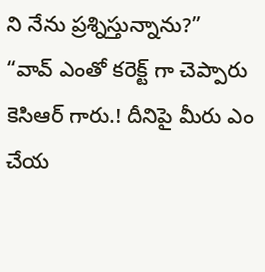ని నేను ప్రశ్నిస్తున్నాను?”
“వావ్ ఎంతో కరెక్ట్ గా చెప్పారు కెసిఆర్ గారు.! దీనిపై మీరు ఎం చేయ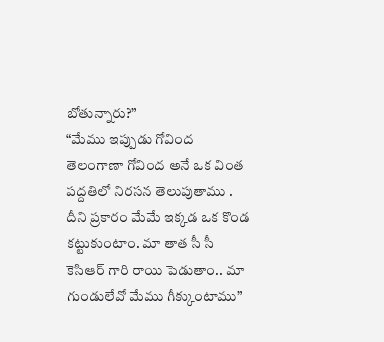బోతున్నారు?”
“మేము ఇప్పుడు గోవింద తెలంగాణా గోవింద అనే ఒక వింత పద్దతిలో నిరసన తెలుపుతాము . దీని ప్రకారం మేమే ఇక్కడ ఒక కొండ కట్టుకుంటాం. మా తాత సీ సీ కెసిఆర్ గారి రాయి పెడుతాం.. మా గుండులేవో మేము గీక్కుంటాము”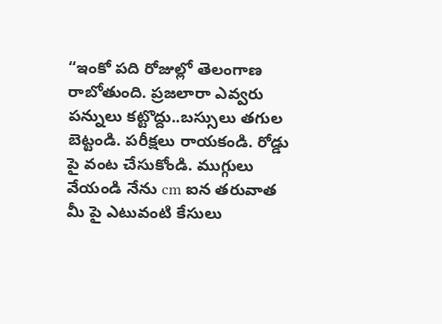“ఇంకో పది రోజుల్లో తెలంగాణ రాబోతుంది. ప్రజలారా ఎవ్వరు పన్నులు కట్టొద్దు..బస్సులు తగుల బెట్టండి. పరీక్షలు రాయకండి. రోడ్డు పై వంట చేసుకోండి. ముగ్గులు వేయండి నేను cm ఐన తరువాత మీ పై ఎటువంటి కేసులు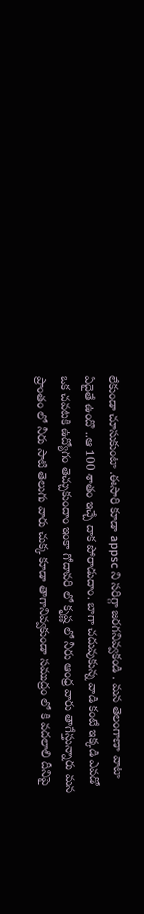లేకుండా చూసుకుంటా .ఈసారి కూడా appsc ని సరిగ్గా జరగనివ్వకండి . మన తెలంగాణా వాటా ఏదైతే ఉందొ ..ఆ 100 శాతం ఇచ్చే దాక పోరాడుదాం. బాగా చదువుకున్న వాడి కంటే ఇక్కడి ఎవడో ఒక చవటకి ఉద్యోగం తెచ్చుకుందాం ఇంకా గోదావరి లో కృష్ణ లో నీరు ఆంధ్ర వారు తాగేస్తున్నారు మన ప్రాంతం లో నీరు సాటి తెలుగు వారు చుక్క కూడా తాగానివ్వకుండా సముద్రం లో కి వదలాలి దీనిపై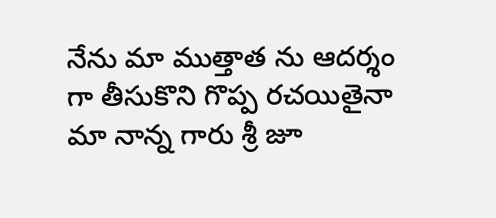నేను మా ముత్తాత ను ఆదర్శం గా తీసుకొని గొప్ప రచయితైనా మా నాన్న గారు శ్రీ జూ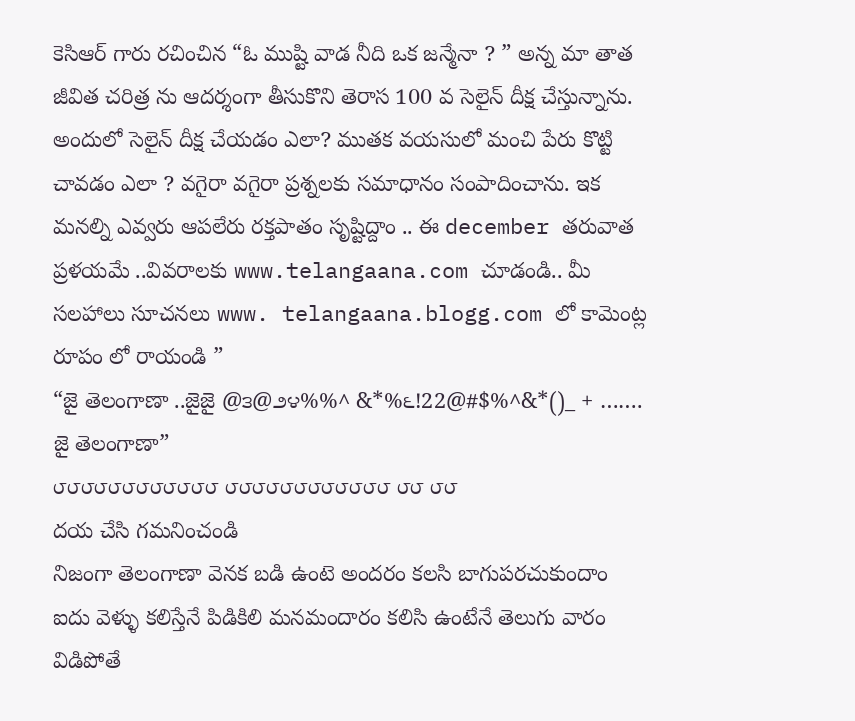కెసిఆర్ గారు రచించిన “ఓ ముష్టి వాడ నీది ఒక జన్మేనా ? ” అన్న మా తాత జీవిత చరిత్ర ను ఆదర్శంగా తీసుకొని తెరాస 100 వ సెలైన్ దీక్ష చేస్తున్నాను. అందులో సెలైన్ దీక్ష చేయడం ఎలా? ముతక వయసులో మంచి పేరు కొట్టి చావడం ఎలా ? వగైరా వగైరా ప్రశ్నలకు సమాధానం సంపాదించాను. ఇక మనల్ని ఎవ్వరు ఆపలేరు రక్తపాతం సృష్టిద్దాం .. ఈ december తరువాత ప్రళయమే ..వివరాలకు www.telangaana.com చూడండి.. మీ సలహాలు సూచనలు www. telangaana.blogg.com లో కామెంట్ల రూపం లో రాయండి ”
“జై తెలంగాణా ..జైజై @౩@౨౪%%^ &*%౬!22@#$%^&*()_ + ……. జై తెలంగాణా”
౮౮౮౮౮౮౮౮౮౮౮౮ ౮౮౮౮౮౮౮౮౮౮౮౮ ౮౮ ౮౮
దయ చేసి గమనించండి
నిజంగా తెలంగాణా వెనక బడి ఉంటె అందరం కలసి బాగుపరచుకుందాం
ఐదు వెళ్ళు కలిస్తేనే పిడికిలి మనమందారం కలిసి ఉంటేనే తెలుగు వారం విడిపోతే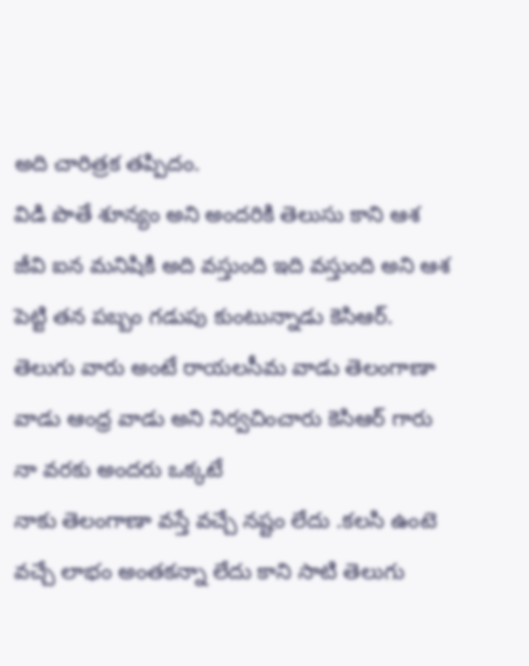అది చారిత్రక తప్పిదం.
విడి పొతే శూన్యం అని అందరికి తెలుసు కాని ఆశ జీవి ఐన మనిషికి అది వస్తుంది ఇది వస్తుంది అని ఆశ పెట్టి తన పబ్బం గడుపు కుంటున్నాడు కెసిఆర్.
తెలుగు వారు అంటే రాయలసీమ వాడు తెలంగాణా వాడు ఆంధ్ర వాడు అని నిర్వచించారు కెసిఆర్ గారు నా వరకు అందరు ఒక్కటే
నాకు తెలంగాణా వస్తే వచ్చే నష్టం లేదు .కలసి ఉంటె వచ్చే లాభం అంతకన్నా లేదు కాని సాటి తెలుగు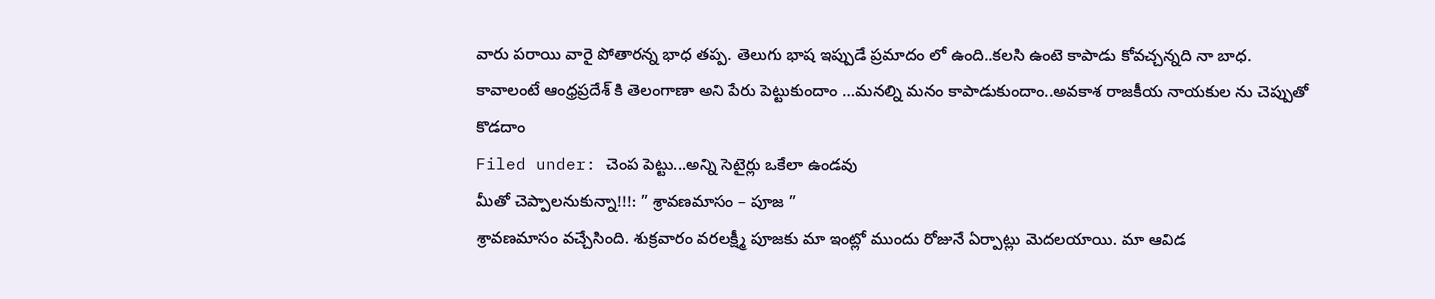వారు పరాయి వారై పోతారన్న భాధ తప్ప. తెలుగు భాష ఇప్పుడే ప్రమాదం లో ఉంది..కలసి ఉంటె కాపాడు కోవచ్చన్నది నా బాధ.
కావాలంటే ఆంధ్రప్రదేశ్ కి తెలంగాణా అని పేరు పెట్టుకుందాం …మనల్ని మనం కాపాడుకుందాం..అవకాశ రాజకీయ నాయకుల ను చెప్పుతో కొడదాం
Filed under: చెంప పెట్టు...అన్ని సెటైర్లు ఒకేలా ఉండవు
మీతో చెప్పాలనుకున్నా!!!: ” శ్రావణమాసం – పూజ ”
శ్రావణమాసం వచ్చేసింది. శుక్రవారం వరలక్ష్మీ పూజకు మా ఇంట్లో ముందు రోజునే ఏర్పాట్లు మెదలయాయి. మా ఆవిడ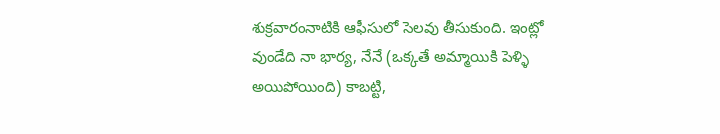శుక్రవారంనాటికి ఆఫీసులో సెలవు తీసుకుంది. ఇంట్లో వుండేది నా భార్య, నేనే (ఒక్కతే అమ్మాయికి పెళ్ళి అయిపోయింది) కాబట్టి,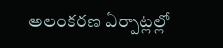అలంకరణ ఏర్పాట్లల్లో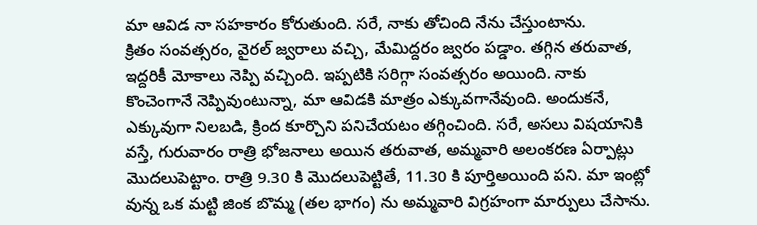మా ఆవిడ నా సహకారం కోరుతుంది. సరే, నాకు తోచింది నేను చేస్తుంటాను.
క్రితం సంవత్సరం, వైరల్ జ్వరాలు వచ్చి, మేమిద్దరం జ్వరం పడ్డాం. తగ్గిన తరువాత, ఇద్దరికీ మోకాలు నెప్పి వచ్చింది. ఇప్పటికి సరిగ్గా సంవత్సరం అయింది. నాకు కొంచెంగానే నెప్పివుంటున్నా, మా ఆవిడకి మాత్రం ఎక్కువగానేవుంది. అందుకనే, ఎక్కువుగా నిలబడి, క్రింద కూర్చొని పనిచేయటం తగ్గించింది. సరే, అసలు విషయానికి వస్తే, గురువారం రాత్రి భోజనాలు అయిన తరువాత, అమ్మవారి అలంకరణ ఏర్పాట్లు మొదలుపెట్టాం. రాత్రి 9.30 కి మొదలుపెట్టితే, 11.30 కి పూర్తిఅయింది పని. మా ఇంట్లో వున్న ఒక మట్టి జింక బొమ్మ (తల భాగం) ను అమ్మవారి విగ్రహంగా మార్పులు చేసాను.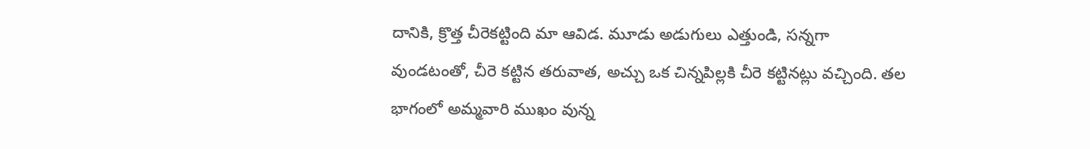దానికి, క్రొత్త చీరెకట్టింది మా ఆవిడ. మూడు అడుగులు ఎత్తుండి, సన్నగా వుండటంతో, చీరె కట్టిన తరువాత, అచ్చు ఒక చిన్నపిల్లకి చీరె కట్టినట్లు వచ్చింది. తల భాగంలో అమ్మవారి ముఖం వున్న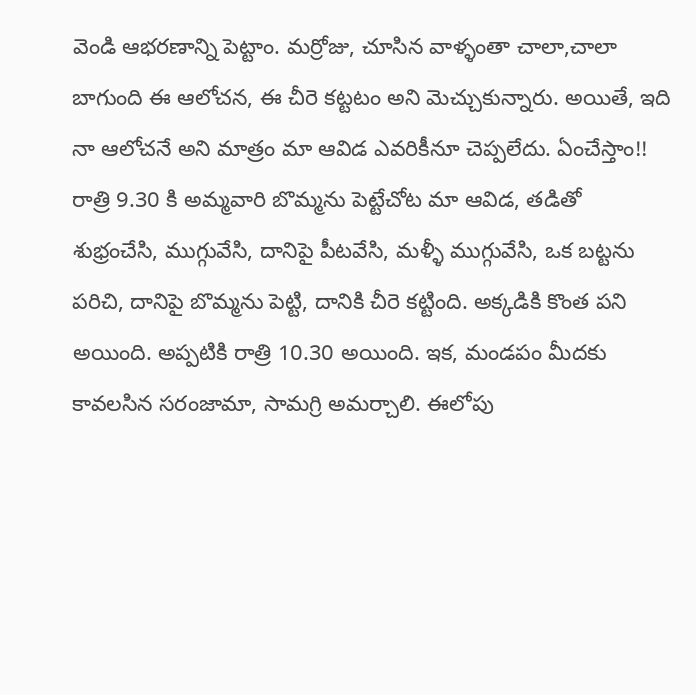వెండి ఆభరణాన్ని పెట్టాం. మర్రోజు, చూసిన వాళ్ళంతా చాలా,చాలా బాగుంది ఈ ఆలోచన, ఈ చీరె కట్టటం అని మెచ్చుకున్నారు. అయితే, ఇది నా ఆలోచనే అని మాత్రం మా ఆవిడ ఎవరికీనూ చెప్పలేదు. ఏంచేస్తాం!!
రాత్రి 9.30 కి అమ్మవారి బొమ్మను పెట్టేచోట మా ఆవిడ, తడితో శుభ్రంచేసి, ముగ్గువేసి, దానిపై పీటవేసి, మళ్ళీ ముగ్గువేసి, ఒక బట్టను పరిచి, దానిపై బొమ్మను పెట్టి, దానికి చీరె కట్టింది. అక్కడికి కొంత పని అయింది. అప్పటికి రాత్రి 10.30 అయింది. ఇక, మండపం మీదకు కావలసిన సరంజామా, సామగ్రి అమర్చాలి. ఈలోపు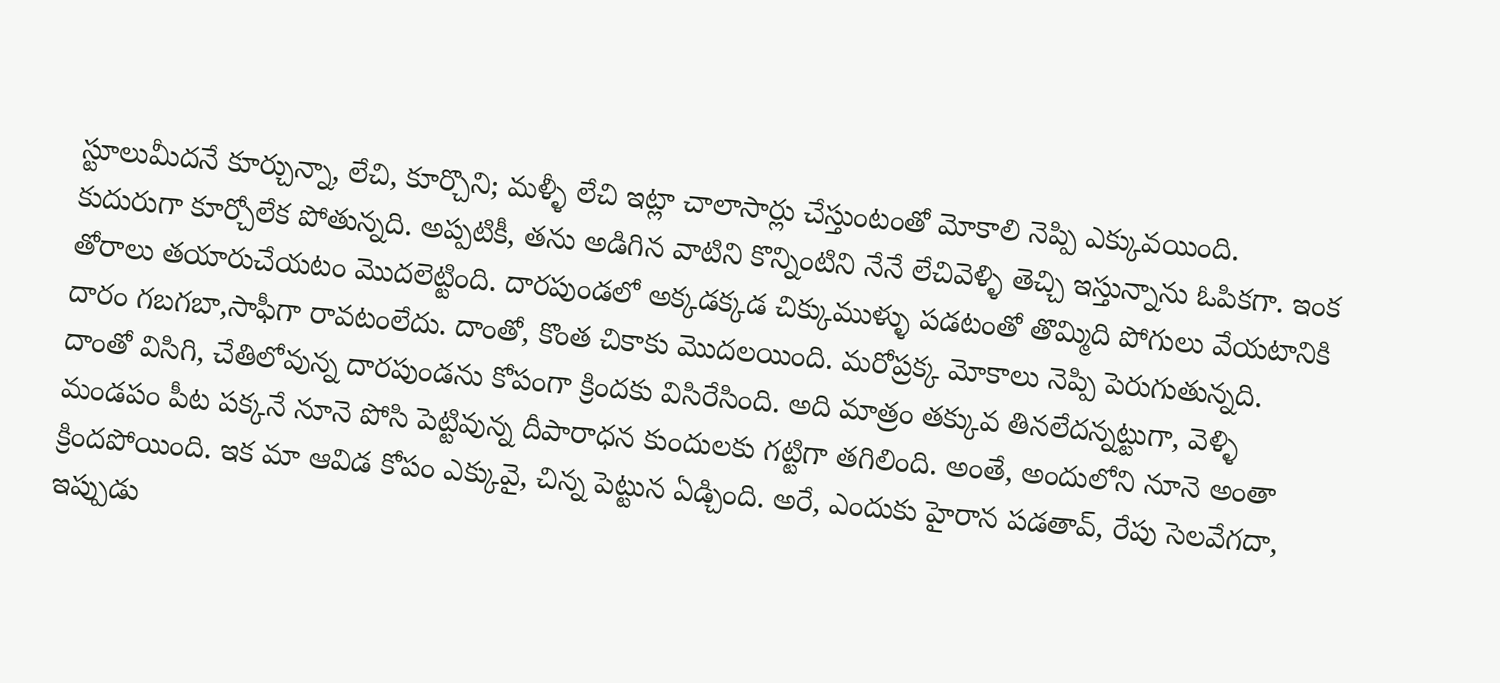స్టూలుమీదనే కూర్చున్నా, లేచి, కూర్చొని; మళ్ళీ లేచి ఇట్లా చాలాసార్లు చేస్తుంటంతో మోకాలి నెప్పి ఎక్కువయింది. కుదురుగా కూర్చోలేక పోతున్నది. అప్పటికీ, తను అడిగిన వాటిని కొన్నింటిని నేనే లేచివెళ్ళి తెచ్చి ఇస్తున్నాను ఓపికగా. ఇంక తోరాలు తయారుచేయటం మొదలెట్టింది. దారపుండలో అక్కడక్కడ చిక్కుముళ్ళు పడటంతో తొమ్మిది పోగులు వేయటానికి దారం గబగబా,సాఫీగా రావటంలేదు. దాంతో, కొంత చికాకు మొదలయింది. మరోప్రక్క మోకాలు నెప్పి పెరుగుతున్నది. దాంతో విసిగి, చేతిలోవున్న దారపుండను కోపంగా క్రిందకు విసిరేసింది. అది మాత్రం తక్కువ తినలేదన్నట్టుగా, వెళ్ళి మండపం పీట పక్కనే నూనె పోసి పెట్టివున్న దీపారాధన కుందులకు గట్టిగా తగిలింది. అంతే, అందులోని నూనె అంతా క్రిందపోయింది. ఇక మా ఆవిడ కోపం ఎక్కువై, చిన్న పెట్టున ఏడ్చింది. అరే, ఎందుకు హైరాన పడతావ్, రేపు సెలవేగదా, ఇప్పుడు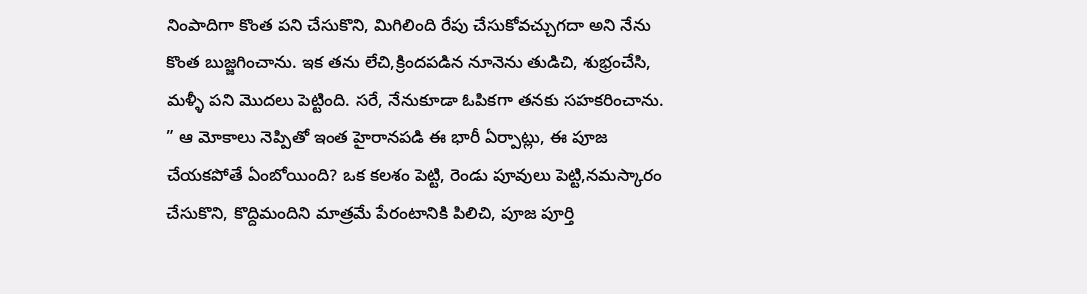నింపాదిగా కొంత పని చేసుకొని, మిగిలింది రేపు చేసుకోవచ్చుగదా అని నేను కొంత బుజ్జగించాను. ఇక తను లేచి,క్రిందపడిన నూనెను తుడిచి, శుభ్రంచేసి, మళ్ళీ పని మొదలు పెట్టింది. సరే, నేనుకూడా ఓపికగా తనకు సహకరించాను. ” ఆ మోకాలు నెప్పితో ఇంత హైరానపడి ఈ భారీ ఏర్పాట్లు, ఈ పూజ చేయకపోతే ఏంబోయింది? ఒక కలశం పెట్టి, రెండు పూవులు పెట్టి,నమస్కారం చేసుకొని, కొద్దిమందిని మాత్రమే పేరంటానికి పిలిచి, పూజ పూర్తి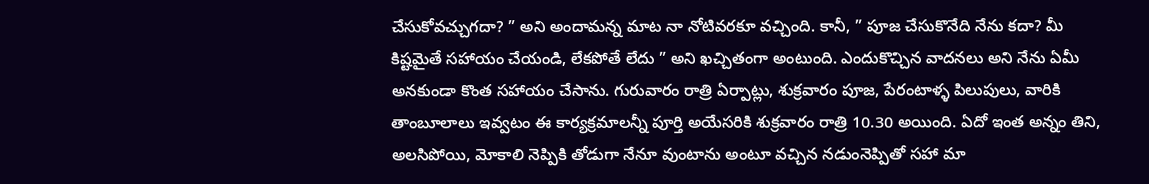చేసుకోవచ్చుగదా? ” అని అందామన్న మాట నా నోటివరకూ వచ్చింది. కానీ, ” పూజ చేసుకొనేది నేను కదా? మీ కిష్టమైతే సహాయం చేయండి, లేకపోతే లేదు ” అని ఖచ్చితంగా అంటుంది. ఎందుకొచ్చిన వాదనలు అని నేను ఏమీ అనకుండా కొంత సహాయం చేసాను. గురువారం రాత్రి ఏర్పాట్లు, శుక్రవారం పూజ, పేరంటాళ్ళ పిలుపులు, వారికి తాంబూలాలు ఇవ్వటం ఈ కార్యక్రమాలన్నీ పూర్తి అయేసరికి శుక్రవారం రాత్రి 10.30 అయింది. ఏదో ఇంత అన్నం తిని, అలసిపోయి, మోకాలి నెప్పికి తోడుగా నేనూ వుంటాను అంటూ వచ్చిన నడుంనెప్పితో సహా మా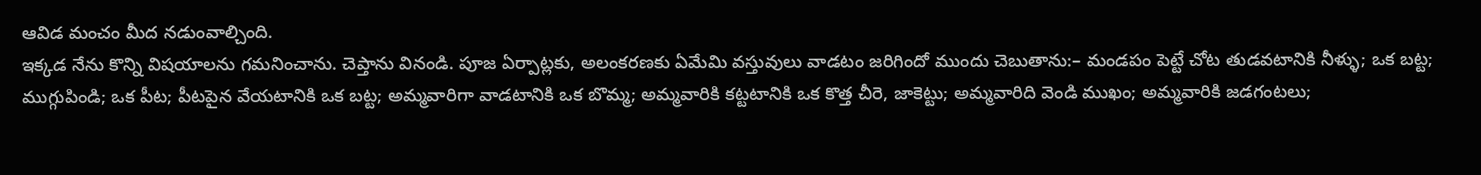ఆవిడ మంచం మీద నడుంవాల్చింది.
ఇక్కడ నేను కొన్ని విషయాలను గమనించాను. చెప్తాను వినండి. పూజ ఏర్పాట్లకు, అలంకరణకు ఏమేమి వస్తువులు వాడటం జరిగిందో ముందు చెబుతాను:– మండపం పెట్టే చోట తుడవటానికి నీళ్ళు; ఒక బట్ట; ముగ్గుపిండి; ఒక పీట; పీటపైన వేయటానికి ఒక బట్ట; అమ్మవారిగా వాడటానికి ఒక బొమ్మ; అమ్మవారికి కట్టటానికి ఒక కొత్త చీరె, జాకెట్టు; అమ్మవారిది వెండి ముఖం; అమ్మవారికి జడగంటలు;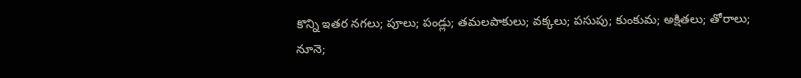కొన్ని ఇతర నగలు; పూలు; పండ్లు; తమలపాకులు; వక్కలు; పసుపు; కుంకుమ; అక్షితలు; తోరాలు; నూనె;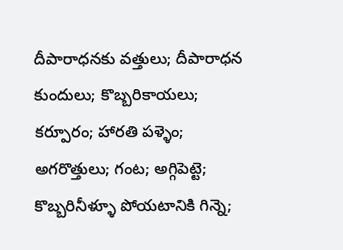దీపారాధనకు వత్తులు; దీపారాధన కుందులు; కొబ్బరికాయలు; కర్పూరం; హారతి పళ్ళెం; అగరొత్తులు; గంట; అగ్గిపెట్టె; కొబ్బరినీళ్ళూ పోయటానికి గిన్నె;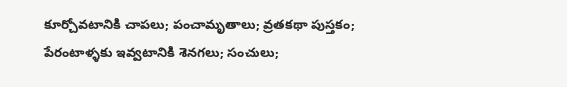కూర్చోవటానికి చాపలు; పంచామృతాలు; వ్రతకథా పుస్తకం; పేరంటాళ్ళకు ఇవ్వటానికి శెనగలు; సంచులు;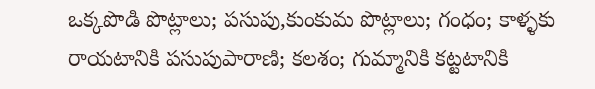ఒక్కపొడి పొట్లాలు; పసుపు,కుంకుమ పొట్లాలు; గంధం; కాళ్ళకు రాయటానికి పసుపుపారాణి; కలశం; గుమ్మానికి కట్టటానికి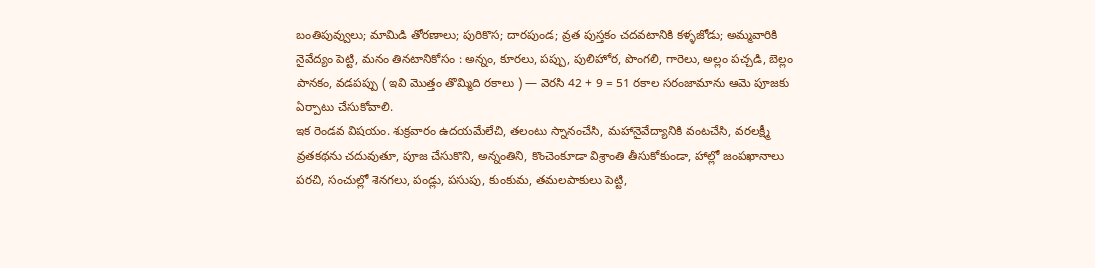బంతిపువ్వులు; మామిడి తోరణాలు; పురికొస; దారపుండ; వ్రత పుస్తకం చదవటానికి కళ్ళజోడు; అమ్మవారికి నైవేద్యం పెట్టి, మనం తినటానికోసం : అన్నం, కూరలు, పప్పు, పులిహోర, పొంగలి, గారెలు, అల్లం పచ్చడి, బెల్లం పానకం, వడపప్పు ( ఇవి మొత్తం తొమ్మిది రకాలు ) — వెరసి 42 + 9 = 51 రకాల సరంజామాను ఆమె పూజకు ఏర్పాటు చేసుకోవాలి.
ఇక రెండవ విషయం. శుక్రవారం ఉదయమేలేచి, తలంటు స్నానంచేసి, మహానైవేద్యానికి వంటచేసి, వరలక్ష్మీ వ్రతకథను చదువుతూ, పూజ చేసుకొని, అన్నంతిని, కొంచెంకూడా విశ్రాంతి తీసుకోకుండా, హాల్లో జంపఖానాలు పరచి, సంచుల్లో శెనగలు, పండ్లు, పసుపు, కుంకుమ, తమలపాకులు పెట్టి,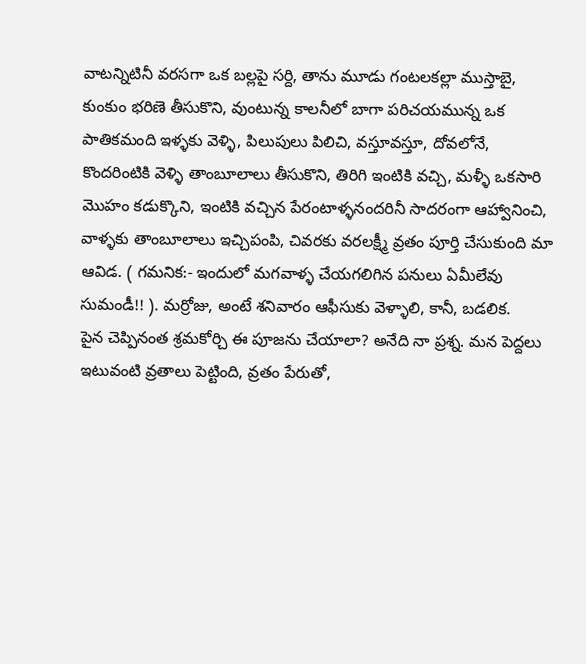వాటన్నిటినీ వరసగా ఒక బల్లపై సర్ది, తాను మూడు గంటలకల్లా ముస్తాబై, కుంకుం భరిణె తీసుకొని, వుంటున్న కాలనీలో బాగా పరిచయమున్న ఒక పాతికమంది ఇళ్ళకు వెళ్ళి, పిలుపులు పిలిచి, వస్తూవస్తూ, దోవలోనే, కొందరింటికి వెళ్ళి తాంబూలాలు తీసుకొని, తిరిగి ఇంటికి వచ్చి, మళ్ళీ ఒకసారి మొహం కడుక్కొని, ఇంటికి వచ్చిన పేరంటాళ్ళనందరినీ సాదరంగా ఆహ్వానించి, వాళ్ళకు తాంబూలాలు ఇచ్చిపంపి, చివరకు వరలక్ష్మీ వ్రతం పూర్తి చేసుకుంది మా ఆవిడ. ( గమనిక:- ఇందులో మగవాళ్ళ చేయగలిగిన పనులు ఏమీలేవు సుమండీ!! ). మర్రోజు, అంటే శనివారం ఆఫీసుకు వెళ్ళాలి, కానీ, బడలిక.
పైన చెప్పినంత శ్రమకోర్చి ఈ పూజను చేయాలా? అనేది నా ప్రశ్న. మన పెద్దలు ఇటువంటి వ్రతాలు పెట్టింది, వ్రతం పేరుతో,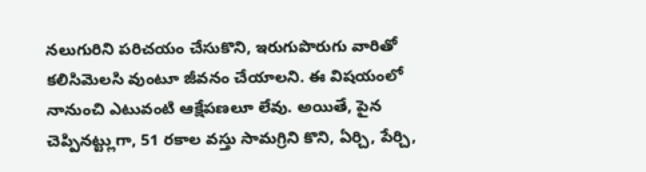నలుగురిని పరిచయం చేసుకొని, ఇరుగుపొరుగు వారితో కలిసిమెలసి వుంటూ జీవనం చేయాలని. ఈ విషయంలో నానుంచి ఎటువంటి ఆక్షేపణలూ లేవు. అయితే, పైన చెప్పినట్ట్లుగా, 51 రకాల వస్తు సామగ్రిని కొని, ఏర్చి, పేర్చి,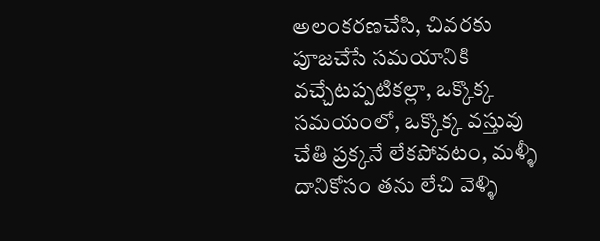అలంకరణచేసి, చివరకు పూజచేసే సమయానికి వచ్చేటప్పటికల్లా, ఒక్కొక్క సమయంలో, ఒక్కొక్క వస్తువు చేతి ప్రక్కనే లేకపోవటం, మళ్ళీ దానికోసం తను లేచి వెళ్ళి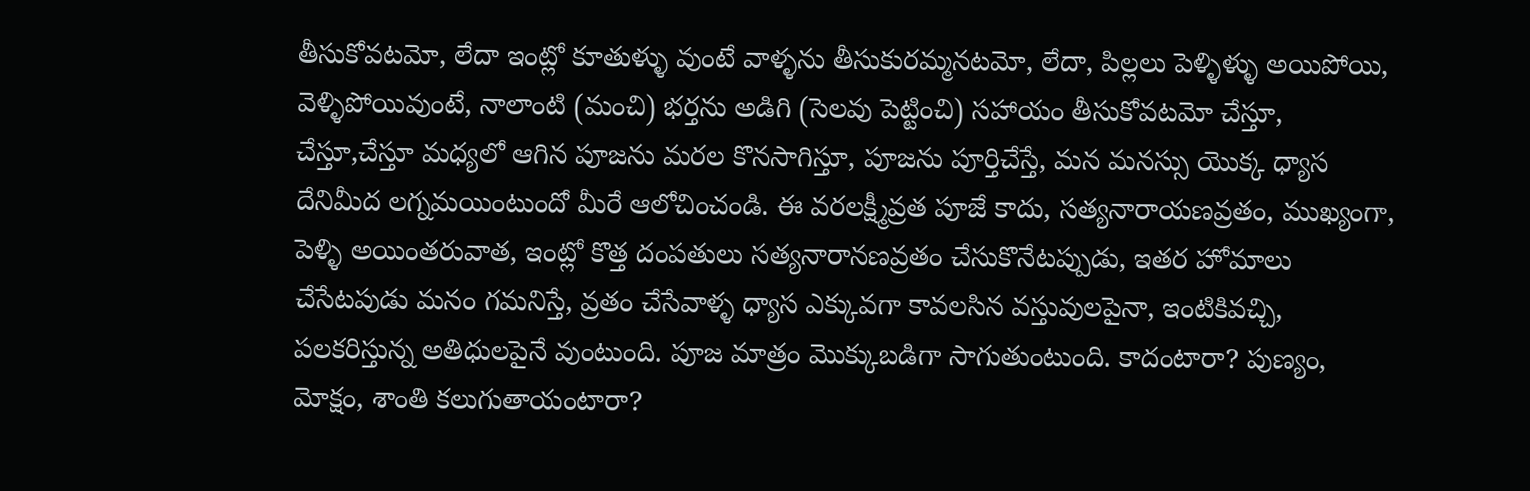తీసుకోవటమో, లేదా ఇంట్లో కూతుళ్ళు వుంటే వాళ్ళను తీసుకురమ్మనటమో, లేదా, పిల్లలు పెళ్ళిళ్ళు అయిపోయి, వెళ్ళిపోయివుంటే, నాలాంటి (మంచి) భర్తను అడిగి (సెలవు పెట్టించి) సహాయం తీసుకోవటమో చేస్తూ, చేస్తూ,చేస్తూ మధ్యలో ఆగిన పూజను మరల కొనసాగిస్తూ, పూజను పూర్తిచేస్తే, మన మనస్సు యొక్క ధ్యాస దేనిమీద లగ్నమయింటుందో మీరే ఆలోచించండి. ఈ వరలక్ష్మీవ్రత పూజే కాదు, సత్యనారాయణవ్రతం, ముఖ్యంగా, పెళ్ళి అయింతరువాత, ఇంట్లో కొత్త దంపతులు సత్యనారానణవ్రతం చేసుకొనేటప్పుడు, ఇతర హోమాలు చేసేటపుడు మనం గమనిస్తే, వ్రతం చేసేవాళ్ళ ధ్యాస ఎక్కువగా కావలసిన వస్తువులపైనా, ఇంటికివచ్చి, పలకరిస్తున్న అతిధులపైనే వుంటుంది. పూజ మాత్రం మొక్కుబడిగా సాగుతుంటుంది. కాదంటారా? పుణ్యం, మోక్షం, శాంతి కలుగుతాయంటారా?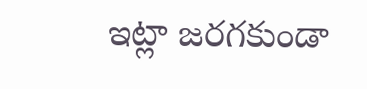ఇట్లా జరగకుండా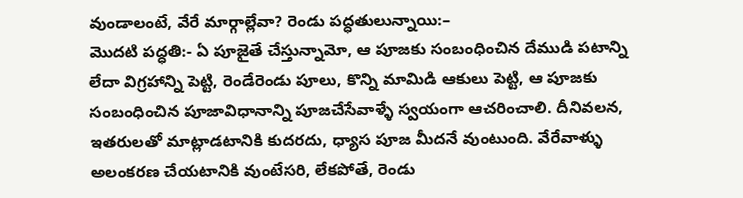వుండాలంటే, వేరే మార్గాల్లేవా? రెండు పద్ధతులున్నాయి:–
మొదటి పద్ధతి:- ఏ పూజైతే చేస్తున్నామో, ఆ పూజకు సంబంధించిన దేముడి పటాన్ని లేదా విగ్రహాన్ని పెట్టి, రెండేరెండు పూలు, కొన్ని మామిడి ఆకులు పెట్టి, ఆ పూజకు సంబంధించిన పూజావిధానాన్ని పూజచేసేవాళ్ళే స్వయంగా ఆచరించాలి. దీనివలన, ఇతరులతో మాట్లాడటానికి కుదరదు, ధ్యాస పూజ మీదనే వుంటుంది. వేరేవాళ్ళు అలంకరణ చేయటానికి వుంటేసరి, లేకపోతే, రెండు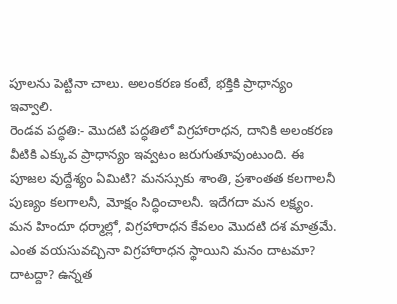పూలను పెట్టినా చాలు. అలంకరణ కంటే, భక్తికి ప్రాధాన్యం ఇవ్వాలి.
రెండవ పద్ధతి:- మొదటి పద్ధతిలో విగ్రహారాధన, దానికి అలంకరణ వీటికి ఎక్కువ ప్రాధాన్యం ఇవ్వటం జరుగుతూవుంటుంది. ఈ పూజల వుద్దేశ్యం ఏమిటి? మనస్సుకు శాంతి, ప్రశాంతత కలగాలనీ పుణ్యం కలగాలనీ, మోక్షం సిద్ధించాలనీ. ఇదేగదా మన లక్ష్యం. మన హిందూ ధర్మాల్లో, విగ్రహారాధన కేవలం మొదటి దశ మాత్రమే. ఎంత వయసువచ్చినా విగ్రహారాధన స్థాయిని మనం దాటమా? దాటద్దా? ఉన్నత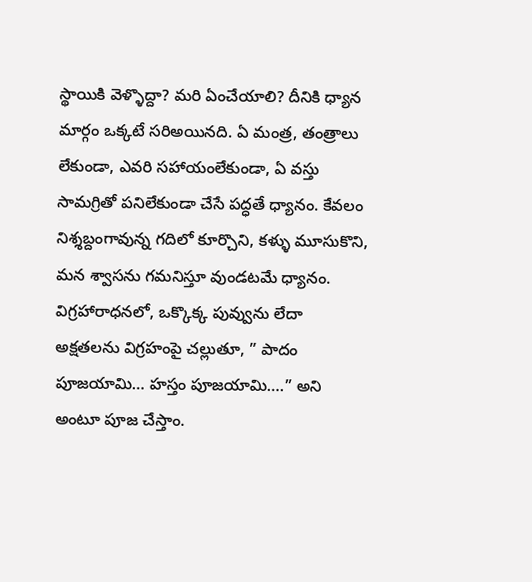స్థాయికి వెళ్ళొద్దా? మరి ఏంచేయాలి? దీనికి ధ్యాన మార్గం ఒక్కటే సరిఅయినది. ఏ మంత్ర, తంత్రాలు లేకుండా, ఎవరి సహాయంలేకుండా, ఏ వస్తు సామగ్రితో పనిలేకుండా చేసే పద్ధతే ధ్యానం. కేవలం నిశ్శబ్దంగావున్న గదిలో కూర్చొని, కళ్ళు మూసుకొని, మన శ్వాసను గమనిస్తూ వుండటమే ధ్యానం. విగ్రహారాధనలో, ఒక్కొక్క పువ్వును లేదా అక్షతలను విగ్రహంపై చల్లుతూ, ” పాదం పూజయామి… హస్తం పూజయామి….” అని అంటూ పూజ చేస్తాం.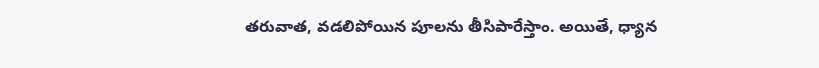తరువాత, వడలిపోయిన పూలను తీసిపారేస్తాం. అయితే, ధ్యాన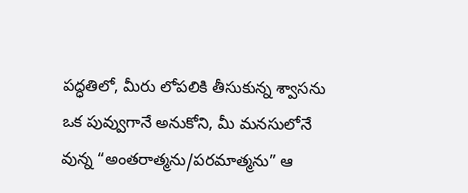పద్ధతిలో, మీరు లోపలికి తీసుకున్న శ్వాసను ఒక పువ్వుగానే అనుకోని, మీ మనసులోనే వున్న “అంతరాత్మను/పరమాత్మను” ఆ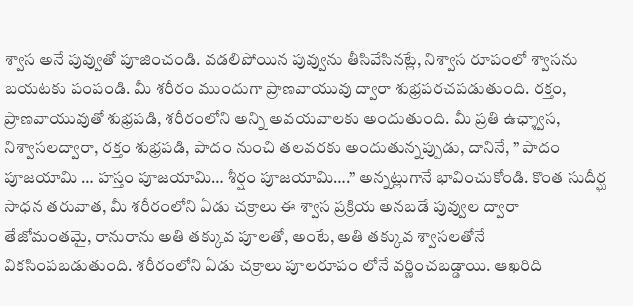శ్వాస అనే పువ్వుతో పూజించండి. వడలిపోయిన పువ్వును తీసివేసినట్లే, నిశ్వాస రూపంలో శ్వాసను బయటకు పంపండి. మీ శరీరం ముందుగా ప్రాణవాయువు ద్వారా శుభ్రపరచపడుతుంది. రక్తం, ప్రాణవాయువుతో శుభ్రపడి, శరీరంలోని అన్ని అవయవాలకు అందుతుంది. మీ ప్రతి ఉఛ్శ్వాస, నిశ్వాసలద్వారా, రక్తం శుభ్రపడి, పాదం నుంచి తలవరకు అందుతున్నప్పుడు, దానినే, ” పాదం పూజయామి … హస్తం పూజయామి… శీర్షం పూజయామి….” అన్నట్లుగానే భావించుకోండి. కొంత సుదీర్ఘ సాధన తరువాత, మీ శరీరంలోని ఏడు చక్రాలు ఈ శ్వాస ప్రక్రియ అనబడే పువ్వుల ద్వారా తేజోమంతమై, రానురాను అతి తక్కువ పూలతో, అంటే, అతి తక్కువ శ్వాసలతోనే వికసింపబడుతుంది. శరీరంలోని ఏడు చక్రాలు పూలరూపం లోనే వర్ణించబడ్డాయి. ఆఖరిది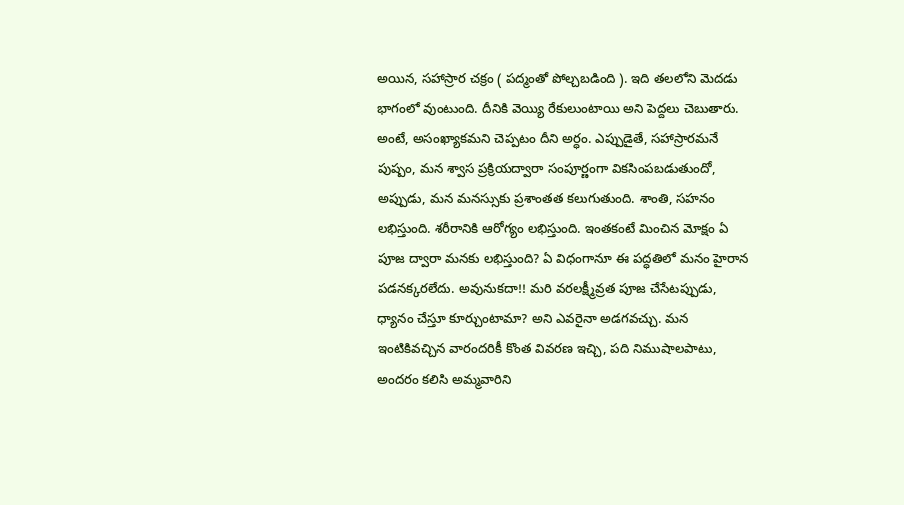అయిన, సహాస్రార చక్రం ( పద్మంతో పోల్చబడింది ). ఇది తలలోని మెదడు భాగంలో వుంటుంది. దీనికి వెయ్యి రేకులుంటాయి అని పెద్దలు చెబుతారు. అంటే, అసంఖ్యాకమని చెప్పటం దీని అర్ధం. ఎప్పుడైతే, సహాస్రారమనే పుష్పం, మన శ్వాస ప్రక్రియద్వారా సంపూర్ణంగా వికసింపబడుతుందో, అప్పుడు, మన మనస్సుకు ప్రశాంతత కలుగుతుంది. శాంతి, సహనం లభిస్తుంది. శరీరానికి ఆరోగ్యం లభిస్తుంది. ఇంతకంటే మించిన మోక్షం ఏ పూజ ద్వారా మనకు లభిస్తుంది? ఏ విధంగానూ ఈ పద్ధతిలో మనం హైరాన పడనక్కరలేదు. అవునుకదా!! మరి వరలక్ష్మీవ్రత పూజ చేసేటప్పుడు, ధ్యానం చేస్తూ కూర్చుంటామా? అని ఎవరైనా అడగవచ్చు. మన ఇంటికివచ్చిన వారందరికీ కొంత వివరణ ఇచ్చి, పది నిముషాలపాటు, అందరం కలిసి అమ్మవారిని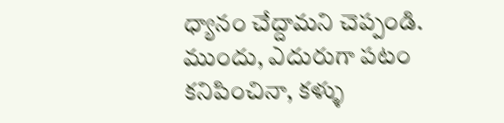ధ్యానం చేద్దామని చెప్పండి. ముందు, ఎదురుగా పటం కనిపించినా, కళ్ళు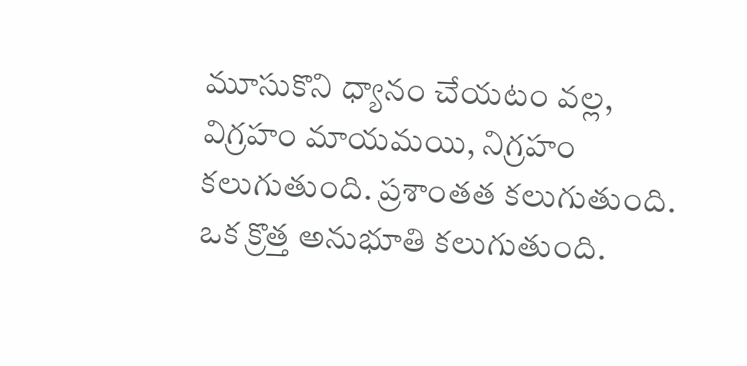మూసుకొని ధ్యానం చేయటం వల్ల, విగ్రహం మాయమయి, నిగ్రహం కలుగుతుంది. ప్రశాంతత కలుగుతుంది. ఒక క్రొత్త అనుభూతి కలుగుతుంది.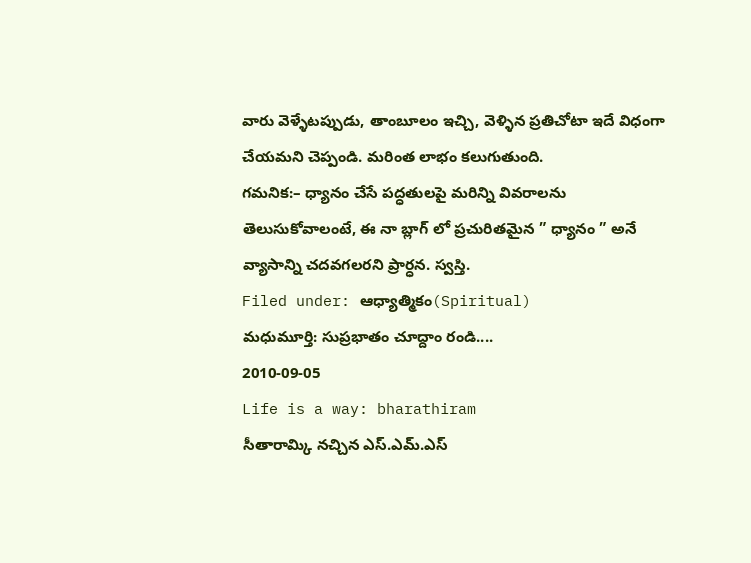వారు వెళ్ళేటప్పుడు, తాంబూలం ఇచ్చి, వెళ్ళిన ప్రతిచోటా ఇదే విధంగా చేయమని చెప్పండి. మరింత లాభం కలుగుతుంది.
గమనిక:– ధ్యానం చేసే పద్ధతులపై మరిన్ని వివరాలను తెలుసుకోవాలంటే, ఈ నా బ్లాగ్ లో ప్రచురితమైన ” ధ్యానం ” అనే వ్యాసాన్ని చదవగలరని ప్రార్ధన. స్వస్తి.
Filed under: ఆధ్యాత్మికం(Spiritual)
మధుమూర్తి: సుప్రభాతం చూద్దాం రండి....
2010-09-05
Life is a way: bharathiram
సీతారామ్కి నచ్చిన ఎస్.ఎమ్.ఎస్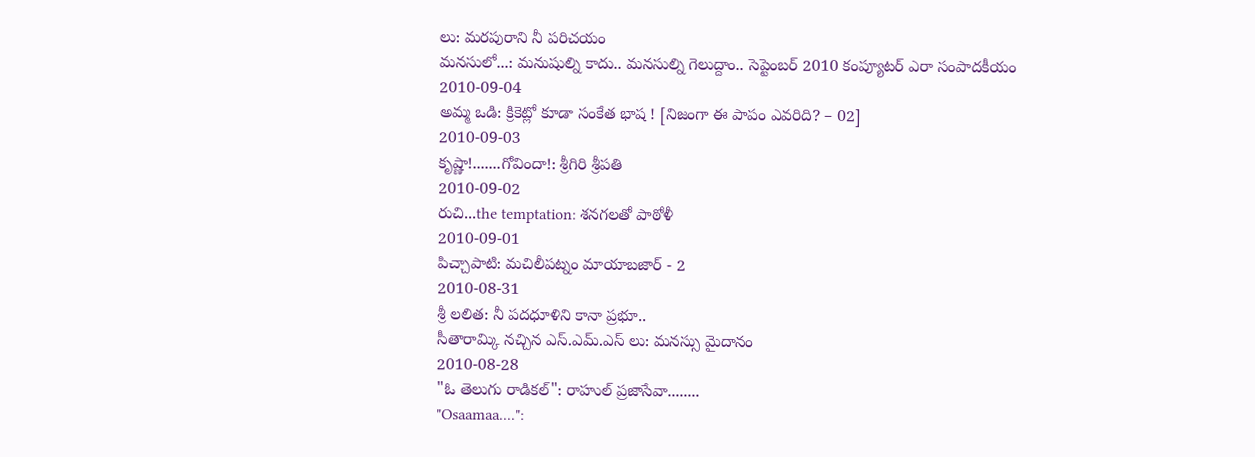లు: మరపురాని నీ పరిచయం
మనసులో...: మనుషుల్ని కాదు.. మనసుల్ని గెలుద్దాం.. సెప్టెంబర్ 2010 కంప్యూటర్ ఎరా సంపాదకీయం
2010-09-04
అమ్మ ఒడి: క్రికెట్లో కూడా సంకేత భాష ! [నిజంగా ఈ పాపం ఎవరిది? – 02]
2010-09-03
కృష్ణా!.......గోవిందా!: శ్రీగిరి శ్రీపతి
2010-09-02
రుచి...the temptation: శనగలతో పాఠోళీ
2010-09-01
పిచ్చాపాటి: మచిలీపట్నం మాయాబజార్ - 2
2010-08-31
శ్రీ లలిత: నీ పదధూళిని కానా ప్రభూ..
సీతారామ్కి నచ్చిన ఎస్.ఎమ్.ఎస్ లు: మనస్సు మైదానం
2010-08-28
"ఓ తెలుగు రాడికల్": రాహుల్ ప్రజాసేవా........
"Osaamaa....":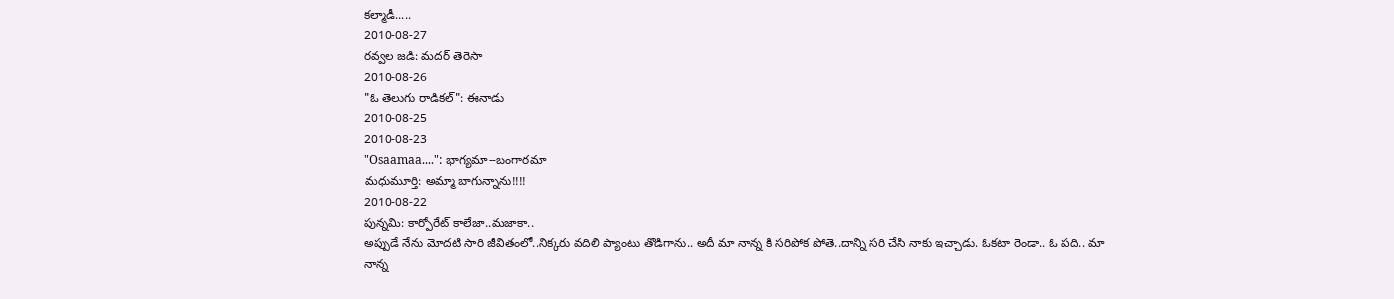కల్మాడీ.....
2010-08-27
రవ్వల జడి: మదర్ తెరెసా
2010-08-26
"ఓ తెలుగు రాడికల్": ఈనాడు
2010-08-25
2010-08-23
"Osaamaa....": భాగ్యమా--బంగారమా
మధుమూర్తి: అమ్మా బాగున్నాను!!!!
2010-08-22
పున్నమి: కార్పోరేట్ కాలేజా..మజాకా..
అప్పుడే నేను మోదటి సారి జీవితంలో..నిక్కరు వదిలి ప్యాంటు తొడిగాను.. అదీ మా నాన్న కి సరిపోక పోతె..దాన్ని సరి చేసి నాకు ఇచ్చాడు. ఓకటా రెండా.. ఓ పది.. మా నాన్న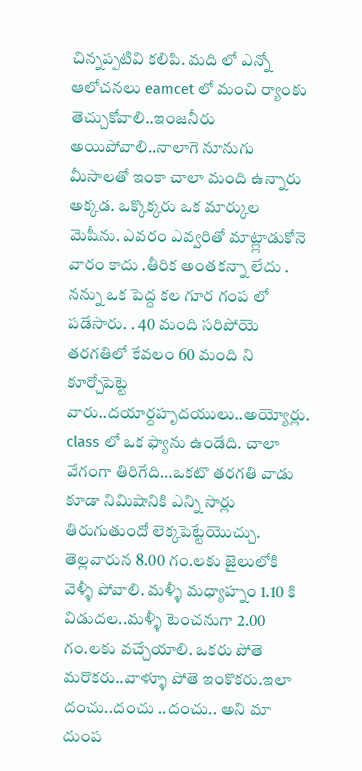చిన్నప్పటివి కలిపి. మది లో ఎన్నో ఆలోచనలు eamcet లో మంచి ర్యాంకు తెచ్చుకోవాలి..ఇంజనీరు అయిపోవాలి..నాలాగె నూనుగు మీసాలతో ఇంకా చాలా మంది ఉన్నారు అక్కడ. ఒక్కొక్కరు ఒక మార్కుల మెషీను. ఎవరం ఎవ్వరితో మాట్ల్లాడుకోనె వారం కాదు .తీరిక అంతకన్నా లేదు . నన్ను ఒక పెద్ద కల గూర గంప లో పడేసారు. . 40 మంది సరిపోయె తరగతిలో కేవలం 60 మంది ని కూర్చోపెట్టె వారు..దయార్దహృదయులు..అయ్యోర్లు. class లో ఒక ఫ్యాను ఉండేది. చాలా వేగంగా తిరిగేది…ఒకటొ తరగతి వాడు కూడా నిమిషానికి ఎన్ని సార్లు తిరుగుతుందో లెక్కపెట్టేయొచ్చు. తెల్లవారున 8.00 గం.లకు జైలులోకి వెళ్ళీ పోవాలి. మళ్ళీ మధ్యాహ్నం 1.10 కి విడుదల..మళ్ళీ టెంచనుగా 2.00 గం.లకు వచ్చేయాలి. ఒకరు పోతె మరొకరు..వాళ్ళూ పోతె ఇంకొకరు.ఇలా దంచు..దంచు ..దంచు.. అని మా దుంప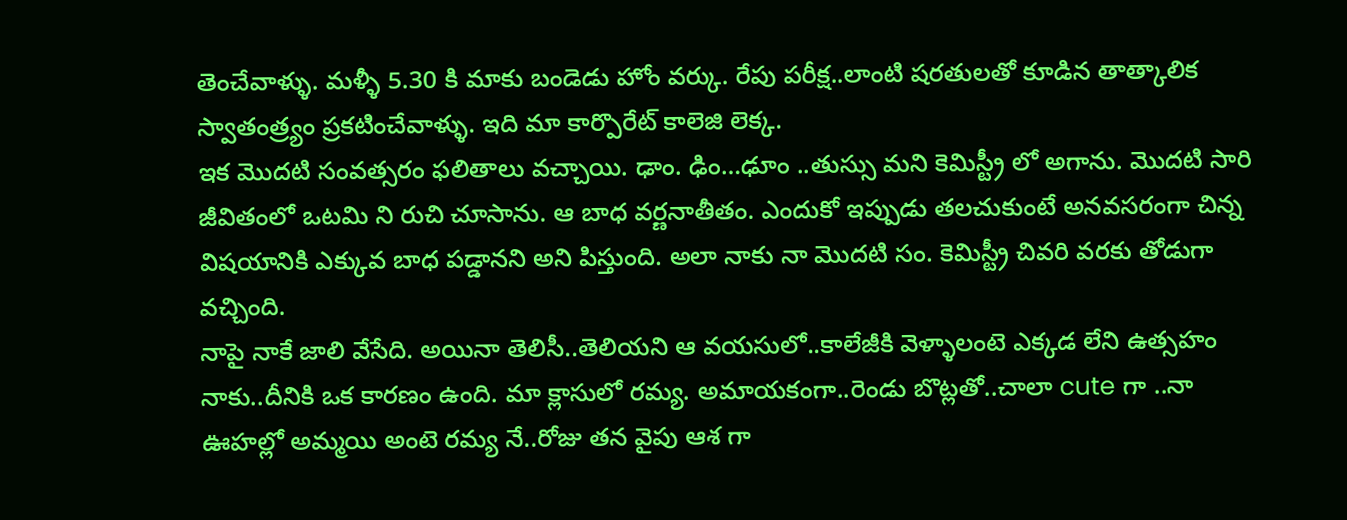తెంచేవాళ్ళు. మళ్ళీ 5.30 కి మాకు బండెడు హోం వర్కు. రేపు పరీక్ష..లాంటి షరతులతో కూడిన తాత్కాలిక స్వాతంత్ర్యం ప్రకటించేవాళ్ళు. ఇది మా కార్పొరేట్ కాలెజి లెక్క.
ఇక మొదటి సంవత్సరం ఫలితాలు వచ్చాయి. ఢాం. ఢిం…ఢూం ..తుస్సు మని కెమిస్ట్రీ లో అగాను. మొదటి సారి జీవితంలో ఒటమి ని రుచి చూసాను. ఆ బాధ వర్ణనాతీతం. ఎందుకో ఇప్పుడు తలచుకుంటే అనవసరంగా చిన్న విషయానికి ఎక్కువ బాధ పడ్డానని అని పిస్తుంది. అలా నాకు నా మొదటి సం. కెమిస్ట్రీ చివరి వరకు తోడుగా వచ్చింది.
నాపై నాకే జాలి వేసేది. అయినా తెలిసీ..తెలియని ఆ వయసులో..కాలేజీకి వెళ్ళాలంటె ఎక్కడ లేని ఉత్సహం నాకు..దీనికి ఒక కారణం ఉంది. మా క్లాసులో రమ్య. అమాయకంగా..రెండు బొట్లతో..చాలా cute గా ..నా ఊహల్లో అమ్మయి అంటె రమ్య నే..రోజు తన వైపు ఆశ గా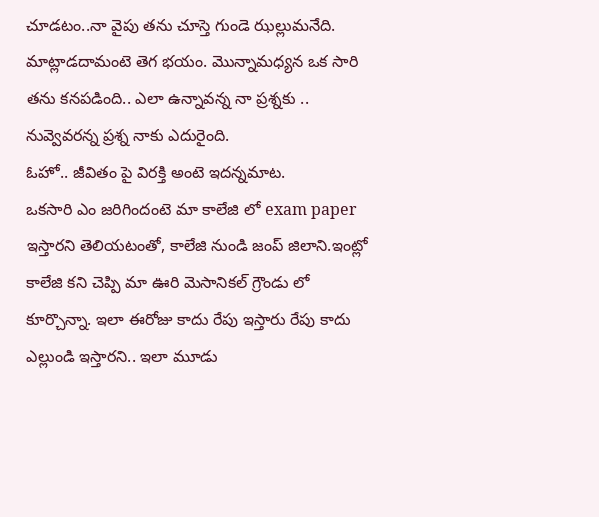చూడటం..నా వైపు తను చూస్తె గుండె ఝల్లుమనేది. మాట్లాడదామంటె తెగ భయం. మొన్నామధ్యన ఒక సారి తను కనపడింది.. ఎలా ఉన్నావన్న నా ప్రశ్నకు .. నువ్వెవరన్న ప్రశ్న నాకు ఎదురైంది.
ఓహో.. జీవితం పై విరక్తి అంటె ఇదన్నమాట.
ఒకసారి ఎం జరిగిందంటె మా కాలేజి లో exam paper ఇస్తారని తెలియటంతో, కాలేజి నుండి జంప్ జిలాని.ఇంట్లో కాలేజి కని చెప్పి మా ఊరి మెసానికల్ గ్రౌండు లో కూర్చొన్నా. ఇలా ఈరోజు కాదు రేపు ఇస్తారు రేపు కాదు ఎల్లుండి ఇస్తారని.. ఇలా మూడు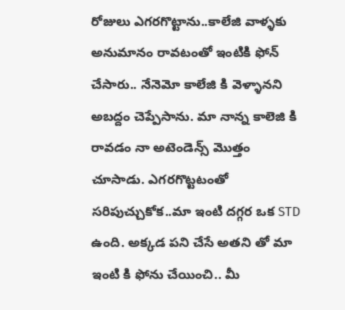రోజులు ఎగరగొట్టాను..కాలేజి వాళ్ళకు అనుమానం రావటంతో ఇంటికి ఫోన్ చేసారు.. నేనెమో కాలేజి కి వెళ్ళానని అబద్దం చెప్పేసాను. మా నాన్న కాలెజి కి రావడం నా అటెండెన్స్ మొత్తం చూసాడు. ఎగరగొట్టటంతో సరిపుచ్చుకోక..మా ఇంటి దగ్గర ఒక STD ఉంది. అక్కడ పని చేసే అతని తో మా ఇంటి కి ఫోను చేయించి.. మీ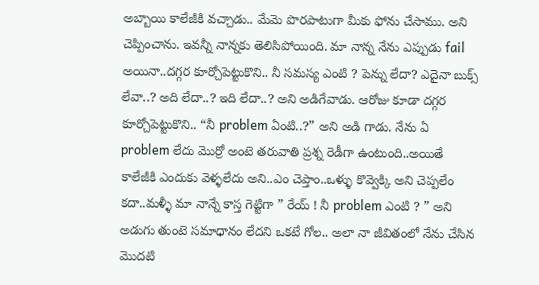అబ్బాయి కాలేజీకి వచ్చాడు.. మేమె పొరపాటుగా మీకు ఫోను చేసాము. అని చెప్పించాను. ఇవన్నీ నాన్నకు తెలిసిపోయింది. మా నాన్న నేను ఎప్పుడు fail అయినా..దగ్గర కూర్చోపెట్టుకొని.. నీ సమస్య ఎంటి ? పెన్ను లేదా? ఎదైనా బుక్స్ లేవా..? అది లేదా..? ఇది లేదా..? అని అడిగేవాడు. ఆరోజు కూడా దగ్గర కూర్చోపెట్టుకొని.. “నీ problem ఏంటి..?” అని అడి గాడు. నేను ఏ problem లేదు మొర్రో అంటె తరువాతి ప్రశ్న రెడీగా ఉంటుంది..అయితే కాలేజీకి ఎందుకు వెళ్ళలేదు అని..ఎం చెప్తాం..ఒళ్ళు కొవ్వెక్కి అని చెప్పలేం కదా..మళ్ళీ మా నాన్నే కాస్త గెట్టిగా ” రేయ్ ! నీ problem ఎంటి ? ” అని అడుగు తుంటె సమాధానం లేదని ఒకటే గోల.. అలా నా జీవితంలో నేను చేసిన మొదటి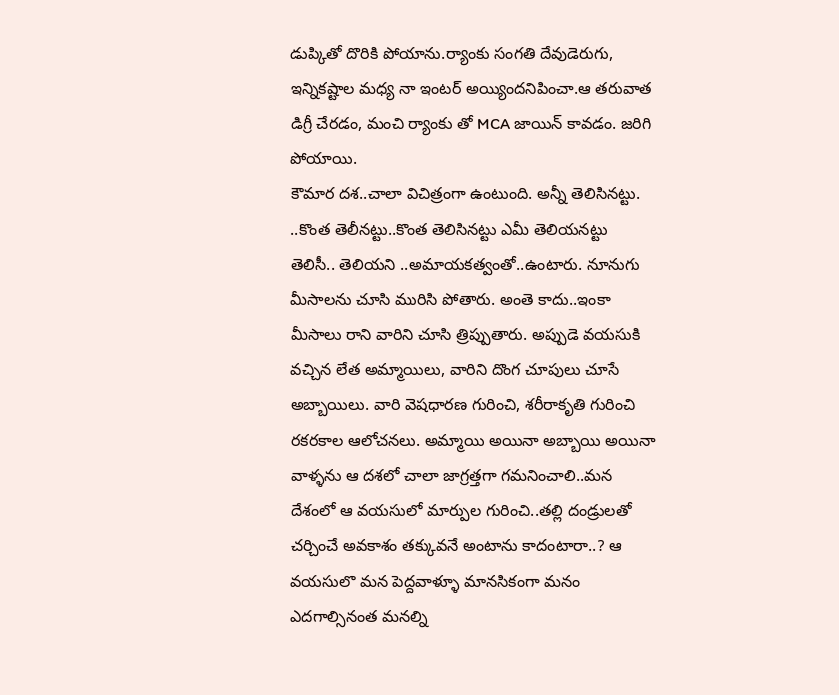డుప్కితో దొరికి పోయాను.ర్యాంకు సంగతి దేవుడెరుగు, ఇన్నికష్టాల మధ్య నా ఇంటర్ అయ్యిందనిపించా.ఆ తరువాత డిగ్రీ చేరడం, మంచి ర్యాంకు తో MCA జాయిన్ కావడం. జరిగి పోయాయి.
కౌమార దశ..చాలా విచిత్రంగా ఉంటుంది. అన్నీ తెలిసినట్టు. ..కొంత తెలీనట్టు..కొంత తెలిసినట్టు ఎమీ తెలియనట్టు తెలిసీ.. తెలియని ..అమాయకత్వంతో..ఉంటారు. నూనుగు మీసాలను చూసి మురిసి పోతారు. అంతె కాదు..ఇంకా మీసాలు రాని వారిని చూసి త్రిప్పుతారు. అప్పుడె వయసుకి వచ్చిన లేత అమ్మాయిలు, వారిని దొంగ చూపులు చూసే అబ్బాయిలు. వారి వెషధారణ గురించి, శరీరాకృతి గురించి రకరకాల ఆలోచనలు. అమ్మాయి అయినా అబ్బాయి అయినా వాళ్ళను ఆ దశలో చాలా జాగ్రత్తగా గమనించాలి..మన దేశంలో ఆ వయసులో మార్పుల గురించి..తల్లి దండ్రులతో చర్చించే అవకాశం తక్కువనే అంటాను కాదంటారా..? ఆ వయసులొ మన పెద్దవాళ్ళూ మానసికంగా మనం ఎదగాల్సినంత మనల్ని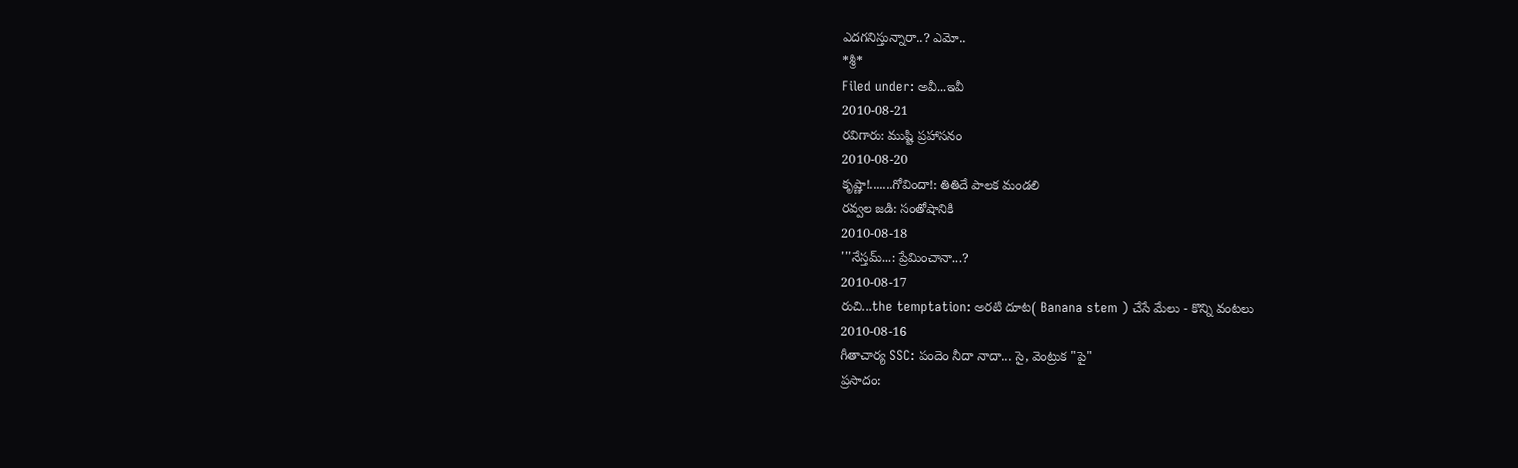ఎదగనిస్తున్నారా..? ఎమో..
*శ్రీ*
Filed under: అవీ...ఇవీ
2010-08-21
రవిగారు: ముష్టి ప్రహాసనం
2010-08-20
కృష్ణా!.......గోవిందా!: తితిదే పాలక మండలి
రవ్వల జడి: సంతోషానికి
2010-08-18
'''నేస్తమ్...: ప్రేమించానా...?
2010-08-17
రుచి...the temptation: అరటి దూట( Banana stem ) చేసే మేలు - కొన్ని వంటలు
2010-08-16
గీతాచార్య SSC: పందెం నీదా నాదా... సై, వెంట్రుక "పై"
ప్రసాదం: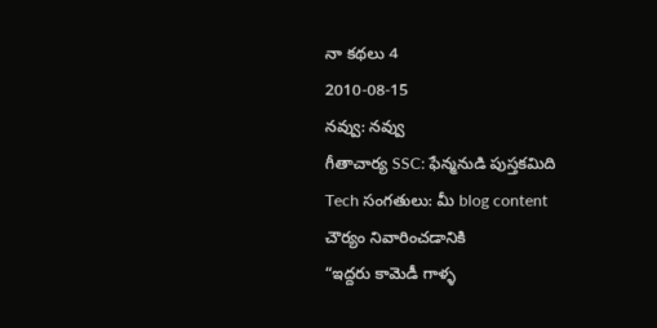నా కథలు 4
2010-08-15
నవ్వు: నవ్వు
గీతాచార్య SSC: ఫేన్మనుడి పుస్తకమిది
Tech సంగతులు: మీ blog content చౌర్యం నివారించడానికి
“ఇద్దరు కామెడీ గాళ్ళ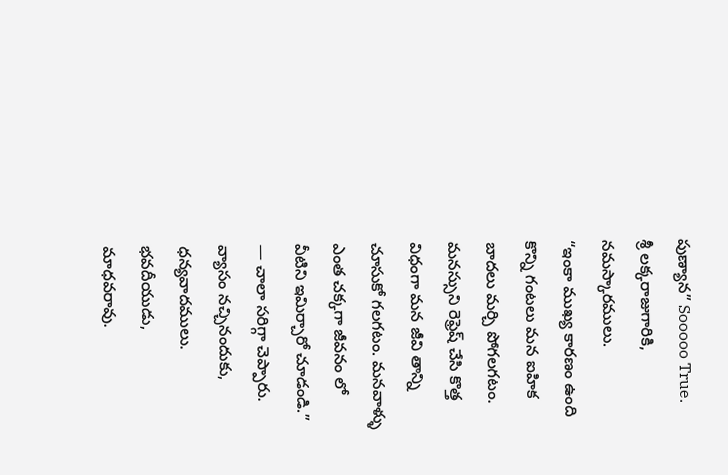పుణ్యాన” Sooooo True.
శ్రీ లక్కరాజుగారికి, నమస్కారములు.
“ఇంకా ముఖ్య కారణం ఉంది కొన్ని గంటలు మన ఐహిక బాదలు మర్చి పోగలగటం. మనస్సుని రెఫ్రెష్ చేసి కొత్త విధంగా మన జీవి తాన్ని చూసుకో గలగటం. మనవాళ్ళు ఎంత చక్కగా జీవనం లో వీటిని ఇమిర్చారో చూడండి.” — చాలా సరిగ్గా చెప్పారు. వ్యాసం నచ్చినందుకు, ధన్యవాదములు.
భవదీయుడు,
మాధవరావు.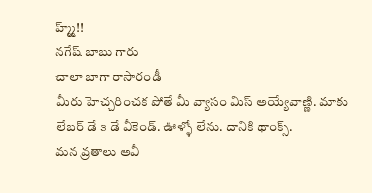హ్మ్మ్!!
నగేష్ బాబు గారు
చాలా బాగా రాసారండీ
మీరు హెచ్చరించక పోతే మీ వ్యాసం మిస్ అయ్యేవాణ్ణి. మాకు లేబర్ డే ౩ డే వీకెండ్. ఊళ్ళో లేను. దానికి థాంక్స్.
మన వ్రతాలు అవీ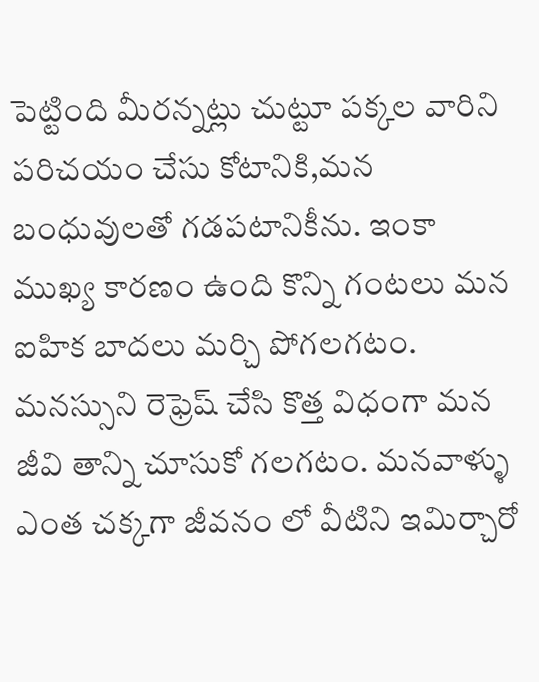పెట్టింది మీరన్నట్లు చుట్టూ పక్కల వారిని పరిచయం చేసు కోటానికి,మన బంధువులతో గడపటానికీను. ఇంకా ముఖ్య కారణం ఉంది కొన్ని గంటలు మన ఐహిక బాదలు మర్చి పోగలగటం. మనస్సుని రెఫ్రెష్ చేసి కొత్త విధంగా మన జీవి తాన్ని చూసుకో గలగటం. మనవాళ్ళు ఎంత చక్కగా జీవనం లో వీటిని ఇమిర్చారో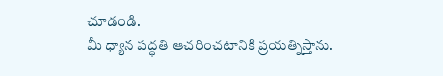చూడండి.
మీ ధ్యాన పద్ధతి ఆచరించటానికి ప్రయత్నిస్తాను.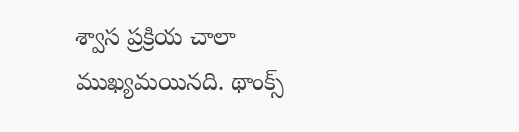శ్వాస ప్రక్రియ చాలా ముఖ్యమయినది. థాంక్స్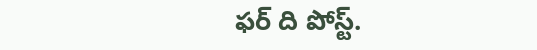ఫర్ ది పోస్ట్.